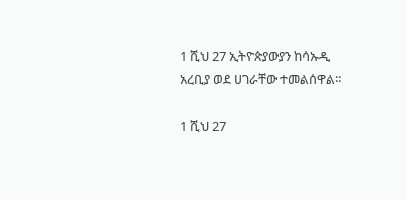1 ሺህ 27 ኢትዮጵያውያን ከሳኡዲ አረቢያ ወደ ሀገራቸው ተመልሰዋል።

1 ሺህ 27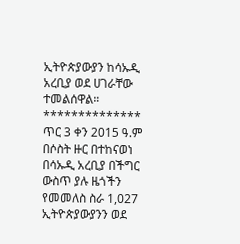ኢትዮጵያውያን ከሳኡዲ አረቢያ ወደ ሀገራቸው ተመልሰዋል።
**************
ጥር 3 ቀን 2015 ዓ.ም በሶስት ዙር በተከናወነ በሳኡዲ አረቢያ በችግር ውስጥ ያሉ ዜጎችን የመመለስ ስራ 1,027 ኢትዮጵያውያንን ወደ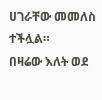ሀገራቸው መመለስ ተችሏል።
በዛሬው እለት ወደ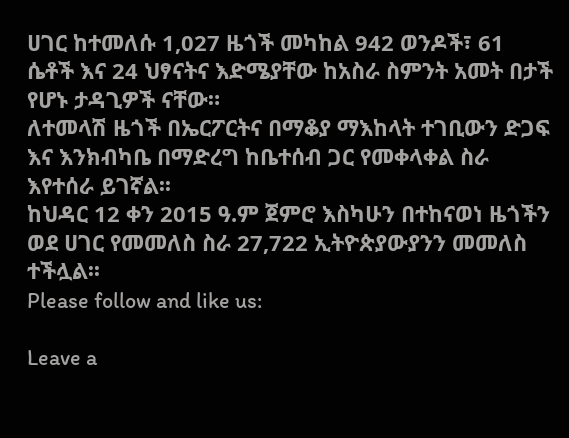ሀገር ከተመለሱ 1,027 ዜጎች መካከል 942 ወንዶች፣ 61 ሴቶች እና 24 ህፃናትና እድሜያቸው ከአስራ ስምንት አመት በታች የሆኑ ታዳጊዎች ናቸው።
ለተመላሽ ዜጎች በኤርፖርትና በማቆያ ማእከላት ተገቢውን ድጋፍ እና እንክብካቤ በማድረግ ከቤተሰብ ጋር የመቀላቀል ስራ እየተሰራ ይገኛል፡፡
ከህዳር 12 ቀን 2015 ዓ.ም ጀምሮ እስካሁን በተከናወነ ዜጎችን ወደ ሀገር የመመለስ ስራ 27,722 ኢትዮጵያውያንን መመለስ ተችሏል፡፡
Please follow and like us:

Leave a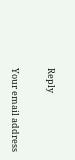Reply

Your email address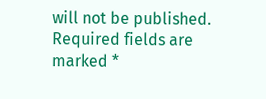will not be published. Required fields are marked *